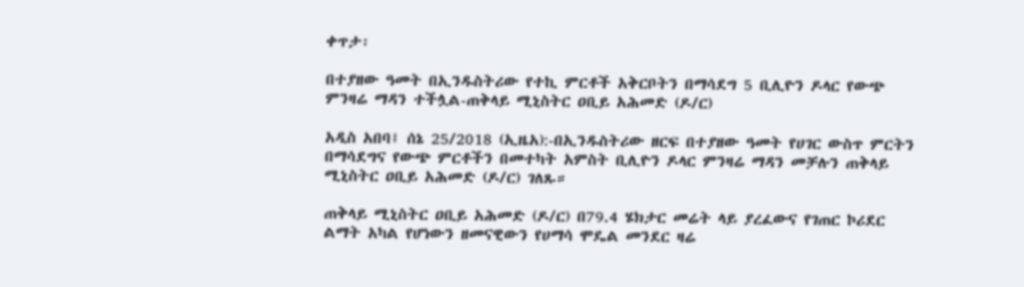ቀጥታ፡

በተያዘው ዓመት በኢንዱስትሪው የተኪ ምርቶች አቅርቦትን በማሳደግ 5 ቢሊዮን ዶላር የውጭ ምንዛሬ ማዳን ተችሏል-ጠቅላይ ሚኒስትር ዐቢይ አሕመድ (ዶ/ር)

አዲስ አበባ፤ ሰኔ 25/2018 (ኢዜአ):-በኢንዱስትሪው ዘርፍ በተያዘው ዓመት የሀገር ውስጥ ምርትን በማሳደግና የውጭ ምርቶችን በመተካት አምስት ቢሊዮን ዶላር ምንዛሬ ማዳን መቻሉን ጠቅላይ ሚኒስትር ዐቢይ አሕመድ (ዶ/ር) ገለጹ።

ጠቅላይ ሚኒስትር ዐቢይ አሕመድ (ዶ/ር) በ79.4 ሄክታር መሬት ላይ ያረፈውና የገጠር ኮሪደር ልማት አካል የሆነውን ዘመናዊውን የሀማሳ ሞዴል መንደር ዛሬ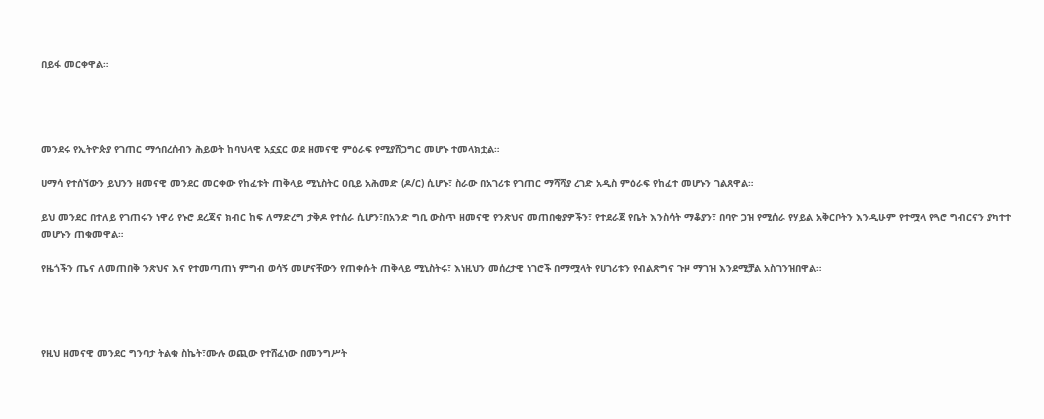በይፋ መርቀዋል።




መንደሩ የኢትዮጵያ የገጠር ማኅበረሰብን ሕይወት ከባህላዊ አኗኗር ወደ ዘመናዊ ምዕራፍ የሚያሸጋግር መሆኑ ተመላክቷል።

ሀማሳ የተሰኘውን ይህንን ዘመናዊ መንደር መርቀው የከፈቱት ጠቅላይ ሚኒስትር ዐቢይ አሕመድ (ዶ/ር) ሲሆኑ፣ ስራው በአገሪቱ የገጠር ማሻሻያ ረገድ አዲስ ምዕራፍ የከፈተ መሆኑን ገልጸዋል።

ይህ መንደር በተለይ የገጠሩን ነዋሪ የኑሮ ደረጃና ክብር ከፍ ለማድረግ ታቅዶ የተሰራ ሲሆን፣በአንድ ግቢ ውስጥ ዘመናዊ የንጽህና መጠበቂያዎችን፣ የተደራጀ የቤት እንስሳት ማቆያን፣ በባዮ ጋዝ የሚሰራ የሃይል አቅርቦትን እንዲሁም የተሟላ የጓሮ ግብርናን ያካተተ መሆኑን ጠቁመዋል።

የዜጎችን ጤና ለመጠበቅ ንጽህና እና የተመጣጠነ ምግብ ወሳኝ መሆናቸውን የጠቀሱት ጠቅላይ ሚኒስትሩ፣ እነዚህን መሰረታዊ ነገሮች በማሟላት የሀገሪቱን የብልጽግና ጉዞ ማገዝ እንደሚቻል አስገንዝበዋል።




የዚህ ዘመናዊ መንደር ግንባታ ትልቁ ስኬት፣ሙሉ ወጪው የተሸፈነው በመንግሥት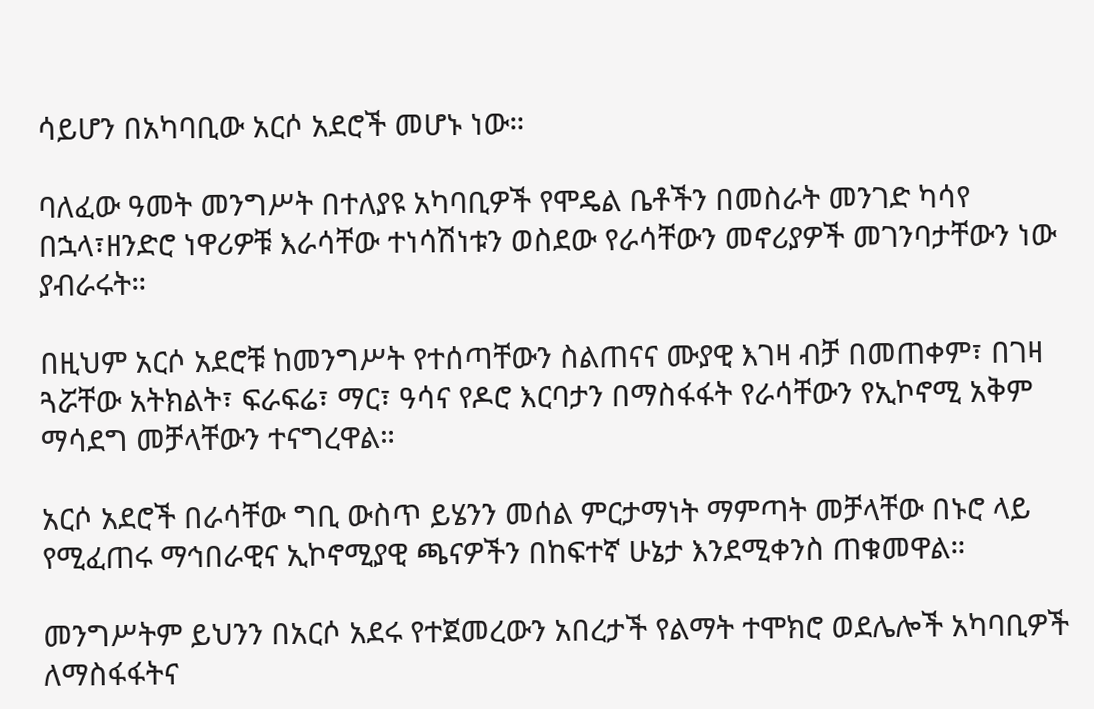ሳይሆን በአካባቢው አርሶ አደሮች መሆኑ ነው።

ባለፈው ዓመት መንግሥት በተለያዩ አካባቢዎች የሞዴል ቤቶችን በመስራት መንገድ ካሳየ በኋላ፣ዘንድሮ ነዋሪዎቹ እራሳቸው ተነሳሽነቱን ወስደው የራሳቸውን መኖሪያዎች መገንባታቸውን ነው ያብራሩት።

በዚህም አርሶ አደሮቹ ከመንግሥት የተሰጣቸውን ስልጠናና ሙያዊ እገዛ ብቻ በመጠቀም፣ በገዛ ጓሯቸው አትክልት፣ ፍራፍሬ፣ ማር፣ ዓሳና የዶሮ እርባታን በማስፋፋት የራሳቸውን የኢኮኖሚ አቅም ማሳደግ መቻላቸውን ተናግረዋል።

አርሶ አደሮች በራሳቸው ግቢ ውስጥ ይሄንን መሰል ምርታማነት ማምጣት መቻላቸው በኑሮ ላይ የሚፈጠሩ ማኅበራዊና ኢኮኖሚያዊ ጫናዎችን በከፍተኛ ሁኔታ እንደሚቀንስ ጠቁመዋል።

መንግሥትም ይህንን በአርሶ አደሩ የተጀመረውን አበረታች የልማት ተሞክሮ ወደሌሎች አካባቢዎች ለማስፋፋትና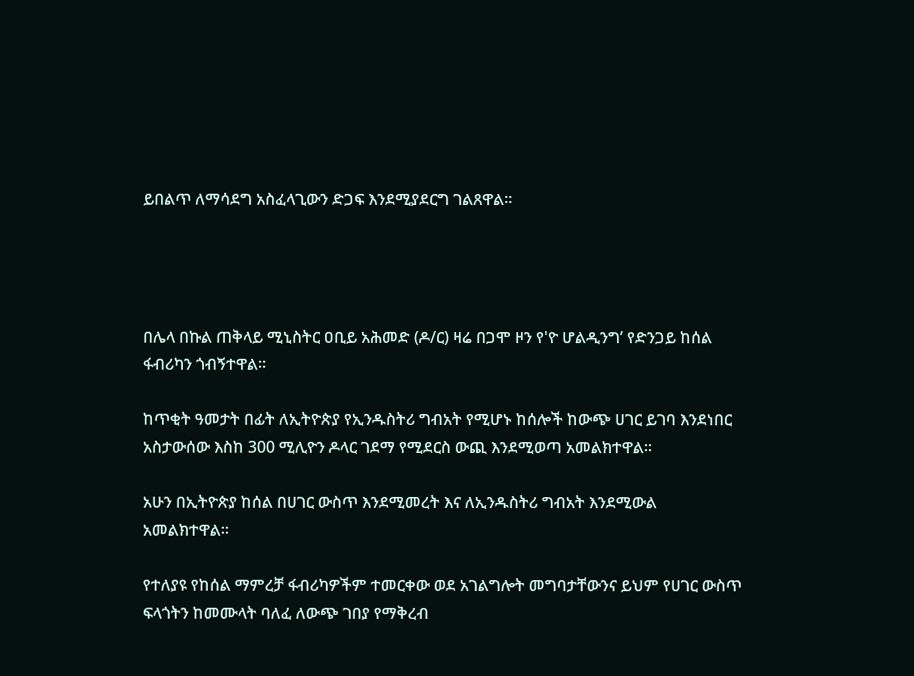ይበልጥ ለማሳደግ አስፈላጊውን ድጋፍ እንደሚያደርግ ገልጸዋል።




በሌላ በኩል ጠቅላይ ሚኒስትር ዐቢይ አሕመድ (ዶ/ር) ዛሬ በጋሞ ዞን የ'ዮ ሆልዲንግ’ የድንጋይ ከሰል ፋብሪካን ጎብኝተዋል።

ከጥቂት ዓመታት በፊት ለኢትዮጵያ የኢንዱስትሪ ግብአት የሚሆኑ ከሰሎች ከውጭ ሀገር ይገባ እንደነበር አስታውሰው እስከ 300 ሚሊዮን ዶላር ገደማ የሚደርስ ውጪ እንደሚወጣ አመልክተዋል።

አሁን በኢትዮጵያ ከሰል በሀገር ውስጥ እንደሚመረት እና ለኢንዱስትሪ ግብአት እንደሚውል አመልክተዋል።

የተለያዩ የከሰል ማምረቻ ፋብሪካዎችም ተመርቀው ወደ አገልግሎት መግባታቸውንና ይህም የሀገር ውስጥ ፍላጎትን ከመሙላት ባለፈ ለውጭ ገበያ የማቅረብ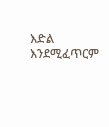እድል እንደሚፈጥርም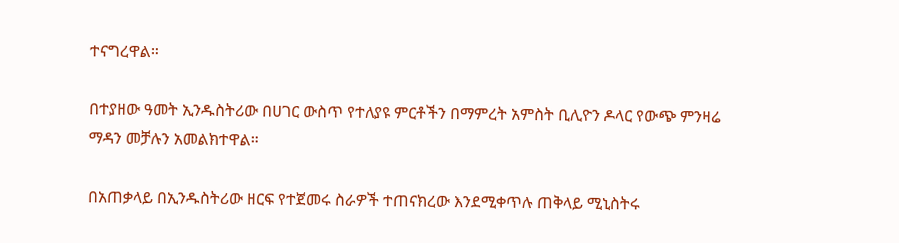ተናግረዋል።

በተያዘው ዓመት ኢንዱስትሪው በሀገር ውስጥ የተለያዩ ምርቶችን በማምረት አምስት ቢሊዮን ዶላር የውጭ ምንዛሬ ማዳን መቻሉን አመልክተዋል።

በአጠቃላይ በኢንዱስትሪው ዘርፍ የተጀመሩ ስራዎች ተጠናክረው እንደሚቀጥሉ ጠቅላይ ሚኒስትሩ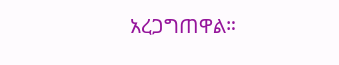አረጋግጠዋል።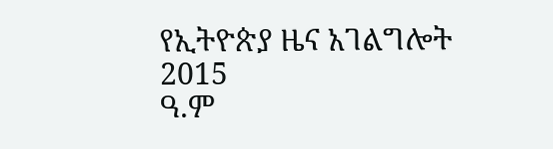የኢትዮጵያ ዜና አገልግሎት
2015
ዓ.ም